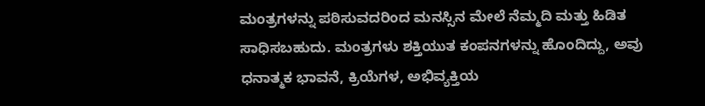ಮಂತ್ರಗಳನ್ನು ಪಠಿಸುವದರಿಂದ ಮನಸ್ಸಿನ ಮೇಲೆ ನೆಮ್ಮದಿ ಮತ್ತು ಹಿಡಿತ ಸಾಧಿಸಬಹುದು. ಮಂತ್ರಗಳು ಶಕ್ತಿಯುತ ಕಂಪನಗಳನ್ನು ಹೊಂದಿದ್ದು, ಅವು ಧನಾತ್ಮಕ ಭಾವನೆ, ಕ್ರಿಯೆಗಳ, ಅಭಿವ್ಯಕ್ತಿಯ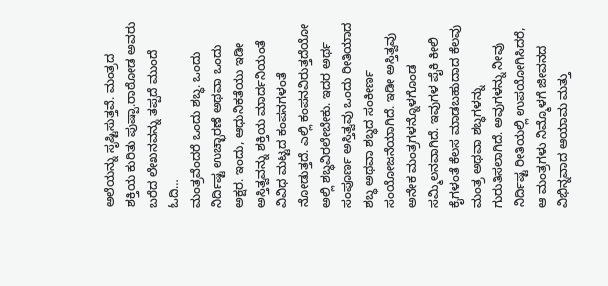ಅಲೆಯನ್ನು ಸೃಷ್ಟಿಸುತ್ತವೆ. ಮಂತ್ರದ ಶಕ್ತಿಯ ಕುರಿತು ಪುಷ್ಪಾ.ರಾಠೋಡ ಅವರು ಬರೆದ ಲೇಖನವನ್ನು ತಪ್ಪದೆ ಮುಂದೆ ಓದಿ…
ಮಂತ್ರವೆಂದರೆ ಒಂದು ಶಬ್ಧ. ಒಂದು ನಿರ್ದಿಷ್ಟ ಉಚ್ಛಾರಣೆ ಅಥವಾ ಒಂದು ಅಕ್ಷರ. ಇಂದು, ಆಧುನಿಕತೆಯು ಇಡೀ ಅಸ್ತಿತ್ವವನ್ನು ಶಕ್ತಿಯ ಮಾರ್ದನಿಯಂತೆ ವಿವಿಧ ಮಟ್ಟದ ಕಂಪನಗಳಂತೆ ನೋಡುತ್ತದೆ. ಎಲ್ಲಿ ಕಂಪನವಿರುತ್ತದೆಯೋ ಅಲ್ಲಿ ಶಬ್ಧವಿರಲೇಬೇಕು. ಇದರ ಅರ್ಥ ಸಂಪೂರ್ಣ ಅಸ್ತಿತ್ವವು ಒಂದು ರೀತಿಯಾದ ಶಬ್ಧ ಅಥವಾ ಶಬ್ಧದ ಸಂಕೀರ್ಣ ಸಂಯೋಜನೆಯಾಗಿದೆ. ಇಡೀ ಅಸ್ತಿತ್ವವು ಅನೇಕ ಮಂತ್ರಗಳನ್ನೊಳಗೊಂಡ ಸಮ್ಮಿಲನವಾಗಿದೆ. ಇವುಗಳ ಪೈಕಿ ಕೀಲಿ ಕೈಗಳಂತೆ ಕೆಲಸ ಮಾಡಬಹುದಾದ ಕೆಲವು ಮಂತ್ರ ಅಥವಾ ಶಬ್ಧಗಳನ್ನು ಗುರುತಿಸಲಾಗಿದೆ. ಅವುಗಳನ್ನು ನೀವು ನಿರ್ದಿಷ್ಟ ರೀತಿಯಲ್ಲಿ ಉಪಯೋಗಿಸಿದರೆ, ಆ ಮಂತ್ರಗಳು ನಿಮ್ಮೊಳಗೆ ಜೀವನದ ವಿಭಿನ್ನವಾದ ಆಯಾಮ ಮತ್ತು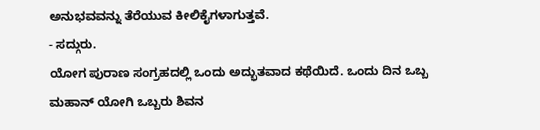ಅನುಭವವನ್ನು ತೆರೆಯುವ ಕೀಲಿಕೈಗಳಾಗುತ್ತವೆ.
- ಸದ್ಗುರು.
ಯೋಗ ಪುರಾಣ ಸಂಗ್ರಹದಲ್ಲಿ ಒಂದು ಅದ್ಭುತವಾದ ಕಥೆಯಿದೆ. ಒಂದು ದಿನ ಒಬ್ಬ ಮಹಾನ್ ಯೋಗಿ ಒಬ್ಬರು ಶಿವನ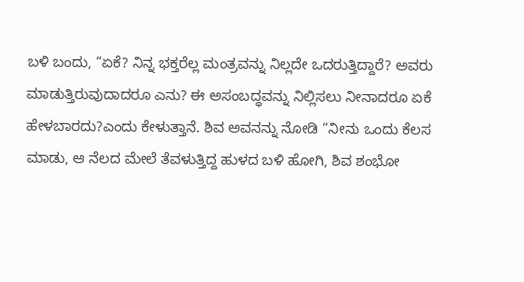ಬಳಿ ಬಂದು, “ಏಕೆ? ನಿನ್ನ ಭಕ್ತರೆಲ್ಲ ಮಂತ್ರವನ್ನು ನಿಲ್ಲದೇ ಒದರುತ್ತಿದ್ದಾರೆ? ಅವರು ಮಾಡುತ್ತಿರುವುದಾದರೂ ಎನು? ಈ ಅಸಂಬದ್ಧವನ್ನು ನಿಲ್ಲಿಸಲು ನೀನಾದರೂ ಏಕೆ ಹೇಳಬಾರದು?ಎಂದು ಕೇಳುತ್ತಾನೆ. ಶಿವ ಅವನನ್ನು ನೋಡಿ “ನೀನು ಒಂದು ಕೆಲಸ ಮಾಡು, ಆ ನೆಲದ ಮೇಲೆ ತೆವಳುತ್ತಿದ್ದ ಹುಳದ ಬಳಿ ಹೋಗಿ, ಶಿವ ಶಂಭೋ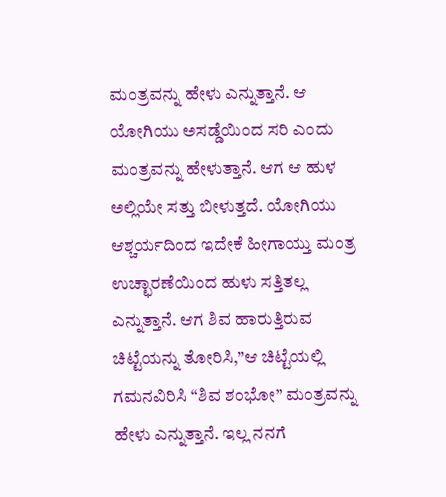ಮಂತ್ರವನ್ನು ಹೇಳು ಎನ್ನುತ್ತಾನೆ. ಆ ಯೋಗಿಯು ಅಸಡ್ಡೆಯಿಂದ ಸರಿ ಎಂದು ಮಂತ್ರವನ್ನು ಹೇಳುತ್ತಾನೆ. ಆಗ ಆ ಹುಳ ಅಲ್ಲಿಯೇ ಸತ್ತು ಬೀಳುತ್ತದೆ. ಯೋಗಿಯು ಆಶ್ಚರ್ಯದಿಂದ ಇದೇಕೆ ಹೀಗಾಯ್ತು ಮಂತ್ರ ಉಚ್ಛಾರಣೆಯಿಂದ ಹುಳು ಸತ್ತಿತಲ್ಲ ಎನ್ನುತ್ತಾನೆ. ಆಗ ಶಿವ ಹಾರುತ್ತಿರುವ ಚಿಟ್ಟೆಯನ್ನು ತೋರಿಸಿ,”ಆ ಚಿಟ್ಟೆಯಲ್ಲಿ ಗಮನವಿರಿಸಿ “ಶಿವ ಶಂಭೋ” ಮಂತ್ರವನ್ನು ಹೇಳು ಎನ್ನುತ್ತಾನೆ. ಇಲ್ಲ ನನಗೆ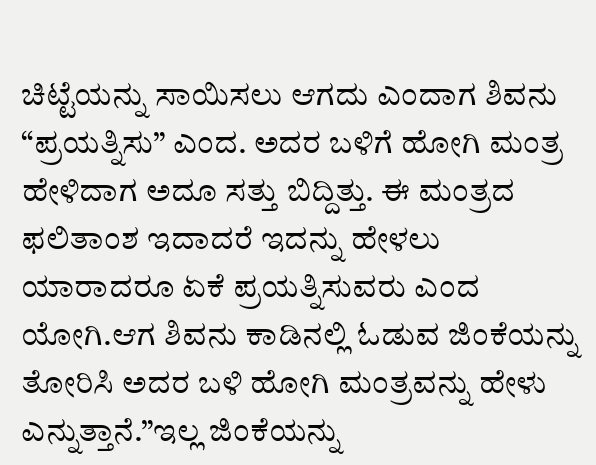ಚಿಟ್ಟೆಯನ್ನು ಸಾಯಿಸಲು ಆಗದು ಎಂದಾಗ ಶಿವನು “ಪ್ರಯತ್ನಿಸು” ಎಂದ. ಅದರ ಬಳಿಗೆ ಹೋಗಿ ಮಂತ್ರ ಹೇಳಿದಾಗ ಅದೂ ಸತ್ತು ಬಿದ್ದಿತ್ತು. ಈ ಮಂತ್ರದ ಫಲಿತಾಂಶ ಇದಾದರೆ ಇದನ್ನು ಹೇಳಲು ಯಾರಾದರೂ ಏಕೆ ಪ್ರಯತ್ನಿಸುವರು ಎಂದ ಯೋಗಿ.ಆಗ ಶಿವನು ಕಾಡಿನಲ್ಲಿ ಓಡುವ ಜಿಂಕೆಯನ್ನು ತೋರಿಸಿ ಅದರ ಬಳಿ ಹೋಗಿ ಮಂತ್ರವನ್ನು ಹೇಳು ಎನ್ನುತ್ತಾನೆ.”ಇಲ್ಲ ಜಿಂಕೆಯನ್ನು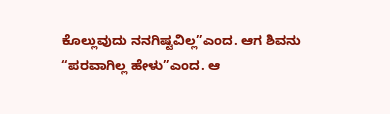ಕೊಲ್ಲುವುದು ನನಗಿಷ್ಟವಿಲ್ಲ”ಎಂದ. ಆಗ ಶಿವನು “ಪರವಾಗಿಲ್ಲ ಹೇಳು”ಎಂದ. ಆ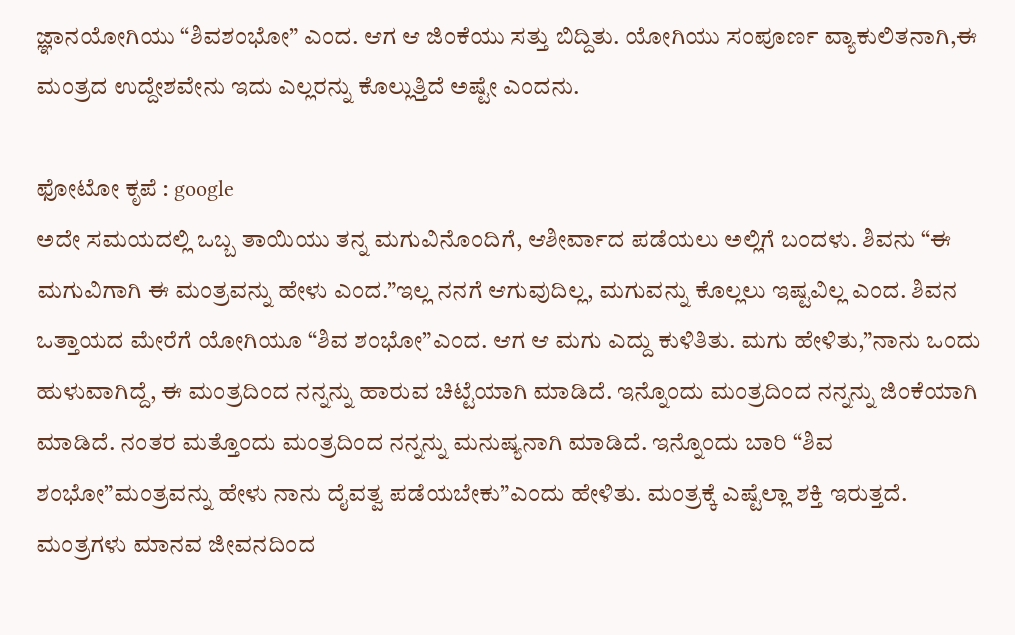ಜ್ಞಾನಯೋಗಿಯು “ಶಿವಶಂಭೋ” ಎಂದ. ಆಗ ಆ ಜಿಂಕೆಯು ಸತ್ತು ಬಿದ್ದಿತು. ಯೋಗಿಯು ಸಂಪೂರ್ಣ ವ್ಯಾಕುಲಿತನಾಗಿ,ಈ ಮಂತ್ರದ ಉದ್ದೇಶವೇನು ಇದು ಎಲ್ಲರನ್ನು ಕೊಲ್ಲುತ್ತಿದೆ ಅಷ್ಟೇ ಎಂದನು.

ಫೋಟೋ ಕೃಪೆ : google
ಅದೇ ಸಮಯದಲ್ಲಿ ಒಬ್ಬ ತಾಯಿಯು ತನ್ನ ಮಗುವಿನೊಂದಿಗೆ, ಆಶೀರ್ವಾದ ಪಡೆಯಲು ಅಲ್ಲಿಗೆ ಬಂದಳು. ಶಿವನು “ಈ ಮಗುವಿಗಾಗಿ ಈ ಮಂತ್ರವನ್ನು ಹೇಳು ಎಂದ.”ಇಲ್ಲ ನನಗೆ ಆಗುವುದಿಲ್ಲ, ಮಗುವನ್ನು ಕೊಲ್ಲಲು ಇಷ್ಟವಿಲ್ಲ ಎಂದ. ಶಿವನ ಒತ್ತಾಯದ ಮೇರೆಗೆ ಯೋಗಿಯೂ “ಶಿವ ಶಂಭೋ”ಎಂದ. ಆಗ ಆ ಮಗು ಎದ್ದು ಕುಳಿತಿತು. ಮಗು ಹೇಳಿತು,”ನಾನು ಒಂದು ಹುಳುವಾಗಿದ್ದೆ, ಈ ಮಂತ್ರದಿಂದ ನನ್ನನ್ನು ಹಾರುವ ಚಿಟ್ಟೆಯಾಗಿ ಮಾಡಿದೆ. ಇನ್ನೊಂದು ಮಂತ್ರದಿಂದ ನನ್ನನ್ನು ಜಿಂಕೆಯಾಗಿ ಮಾಡಿದೆ. ನಂತರ ಮತ್ತೊಂದು ಮಂತ್ರದಿಂದ ನನ್ನನ್ನು ಮನುಷ್ಯನಾಗಿ ಮಾಡಿದೆ. ಇನ್ನೊಂದು ಬಾರಿ “ಶಿವ ಶಂಭೋ”ಮಂತ್ರವನ್ನು ಹೇಳು ನಾನು ದೈವತ್ವ ಪಡೆಯಬೇಕು”ಎಂದು ಹೇಳಿತು. ಮಂತ್ರಕ್ಕೆ ಎಷ್ಟೆಲ್ಲಾ ಶಕ್ತಿ ಇರುತ್ತದೆ. ಮಂತ್ರಗಳು ಮಾನವ ಜೀವನದಿಂದ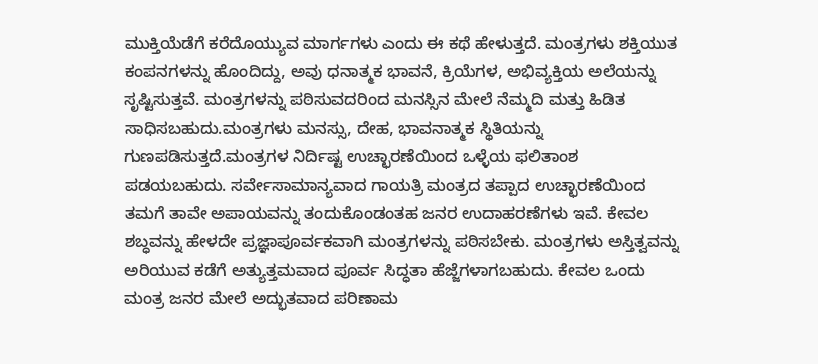ಮುಕ್ತಿಯೆಡೆಗೆ ಕರೆದೊಯ್ಯುವ ಮಾರ್ಗಗಳು ಎಂದು ಈ ಕಥೆ ಹೇಳುತ್ತದೆ. ಮಂತ್ರಗಳು ಶಕ್ತಿಯುತ ಕಂಪನಗಳನ್ನು ಹೊಂದಿದ್ದು, ಅವು ಧನಾತ್ಮಕ ಭಾವನೆ, ಕ್ರಿಯೆಗಳ, ಅಭಿವ್ಯಕ್ತಿಯ ಅಲೆಯನ್ನು ಸೃಷ್ಟಿಸುತ್ತವೆ. ಮಂತ್ರಗಳನ್ನು ಪಠಿಸುವದರಿಂದ ಮನಸ್ಸಿನ ಮೇಲೆ ನೆಮ್ಮದಿ ಮತ್ತು ಹಿಡಿತ ಸಾಧಿಸಬಹುದು.ಮಂತ್ರಗಳು ಮನಸ್ಸು, ದೇಹ, ಭಾವನಾತ್ಮಕ ಸ್ಥಿತಿಯನ್ನು ಗುಣಪಡಿಸುತ್ತದೆ.ಮಂತ್ರಗಳ ನಿರ್ದಿಷ್ಟ ಉಚ್ಛಾರಣೆಯಿಂದ ಒಳ್ಳೆಯ ಫಲಿತಾಂಶ ಪಡಯಬಹುದು. ಸರ್ವೇಸಾಮಾನ್ಯವಾದ ಗಾಯತ್ರಿ ಮಂತ್ರದ ತಪ್ಪಾದ ಉಚ್ಛಾರಣೆಯಿಂದ ತಮಗೆ ತಾವೇ ಅಪಾಯವನ್ನು ತಂದುಕೊಂಡಂತಹ ಜನರ ಉದಾಹರಣೆಗಳು ಇವೆ. ಕೇವಲ ಶಬ್ಧವನ್ನು ಹೇಳದೇ ಪ್ರಜ್ಞಾಪೂರ್ವಕವಾಗಿ ಮಂತ್ರಗಳನ್ನು ಪಠಿಸಬೇಕು. ಮಂತ್ರಗಳು ಅಸ್ತಿತ್ವವನ್ನು ಅರಿಯುವ ಕಡೆಗೆ ಅತ್ಯುತ್ತಮವಾದ ಪೂರ್ವ ಸಿದ್ಧತಾ ಹೆಜ್ಜೆಗಳಾಗಬಹುದು. ಕೇವಲ ಒಂದು ಮಂತ್ರ ಜನರ ಮೇಲೆ ಅದ್ಭುತವಾದ ಪರಿಣಾಮ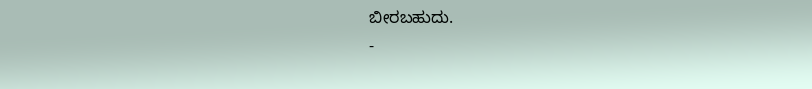ಬೀರಬಹುದು.
-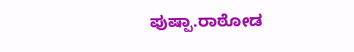ಪುಷ್ಪಾ.ರಾಠೋಡ